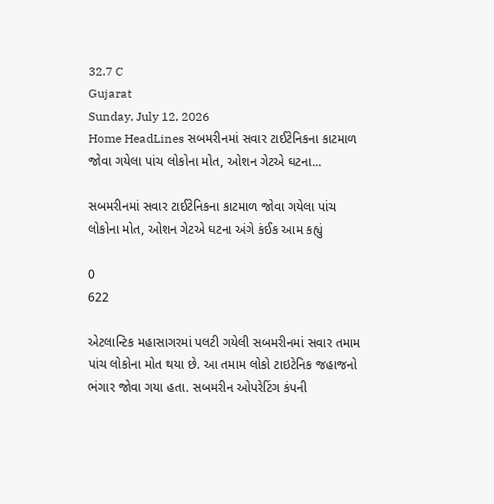32.7 C
Gujarat
Sunday, July 12, 2026
Home HeadLines સબમરીનમાં સવાર ટાઈટેનિકના કાટમાળ જોવા ગયેલા પાંચ લોકોના મોત, ઓશન ગેટએ ઘટના...

સબમરીનમાં સવાર ટાઈટેનિકના કાટમાળ જોવા ગયેલા પાંચ લોકોના મોત, ઓશન ગેટએ ઘટના અંગે કંઈક આમ કહ્યું

0
622

એટલાન્ટિક મહાસાગરમાં પલટી ગયેલી સબમરીનમાં સવાર તમામ પાંચ લોકોના મોત થયા છે. આ તમામ લોકો ટાઇટેનિક જહાજનો ભંગાર જોવા ગયા હતા. સબમરીન ઓપરેટિંગ કંપની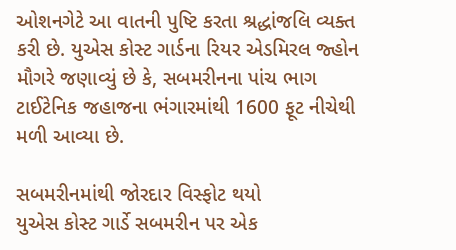ઓશનગેટે આ વાતની પુષ્ટિ કરતા શ્રદ્ધાંજલિ વ્યક્ત કરી છે. યુએસ કોસ્ટ ગાર્ડના રિયર એડમિરલ જ્હોન મૌગરે જણાવ્યું છે કે, સબમરીનના પાંચ ભાગ ટાઈટેનિક જહાજના ભંગારમાંથી 1600 ફૂટ નીચેથી મળી આવ્યા છે.

સબમરીનમાંથી જોરદાર વિસ્ફોટ થયો
યુએસ કોસ્ટ ગાર્ડે સબમરીન પર એક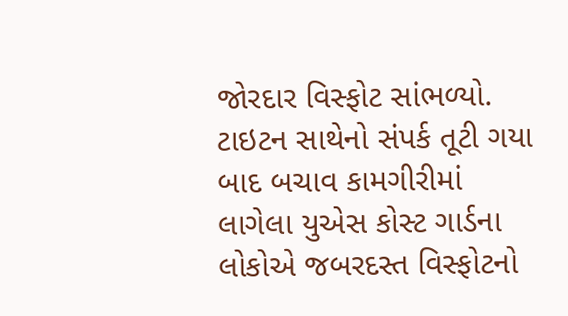જોરદાર વિસ્ફોટ સાંભળ્યો. ટાઇટન સાથેનો સંપર્ક તૂટી ગયા બાદ બચાવ કામગીરીમાં લાગેલા યુએસ કોસ્ટ ગાર્ડના લોકોએ જબરદસ્ત વિસ્ફોટનો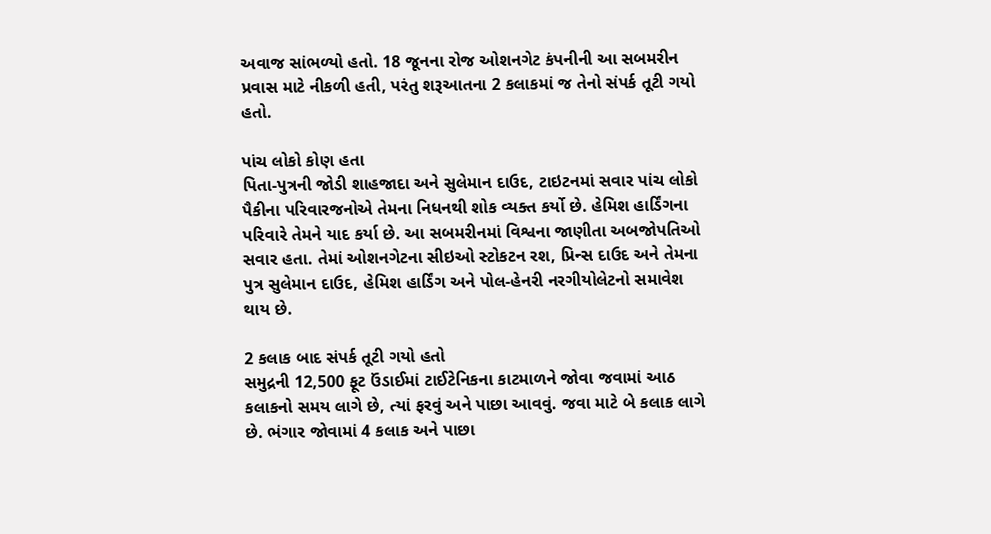અવાજ સાંભળ્યો હતો. 18 જૂનના રોજ ઓશનગેટ કંપનીની આ સબમરીન પ્રવાસ માટે નીકળી હતી, પરંતુ શરૂઆતના 2 કલાકમાં જ તેનો સંપર્ક તૂટી ગયો હતો.

પાંચ લોકો કોણ હતા
પિતા-પુત્રની જોડી શાહજાદા અને સુલેમાન દાઉદ, ટાઇટનમાં સવાર પાંચ લોકો પૈકીના પરિવારજનોએ તેમના નિધનથી શોક વ્યક્ત કર્યો છે. હેમિશ હાર્ડિંગના પરિવારે તેમને યાદ કર્યા છે. આ સબમરીનમાં વિશ્વના જાણીતા અબજોપતિઓ સવાર હતા. તેમાં ઓશનગેટના સીઇઓ સ્ટોકટન રશ, પ્રિન્સ દાઉદ અને તેમના પુત્ર સુલેમાન દાઉદ, હેમિશ હાર્ડિંગ અને પોલ-હેનરી નરગીયોલેટનો સમાવેશ થાય છે.

2 કલાક બાદ સંપર્ક તૂટી ગયો હતો
સમુદ્રની 12,500 ફૂટ ઉંડાઈમાં ટાઈટેનિકના કાટમાળને જોવા જવામાં આઠ કલાકનો સમય લાગે છે, ત્યાં ફરવું અને પાછા આવવું. જવા માટે બે કલાક લાગે છે. ભંગાર જોવામાં 4 કલાક અને પાછા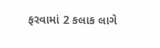ફરવામાં 2 કલાક લાગે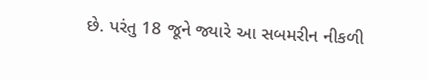છે. પરંતુ 18 જૂને જ્યારે આ સબમરીન નીકળી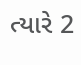ત્યારે 2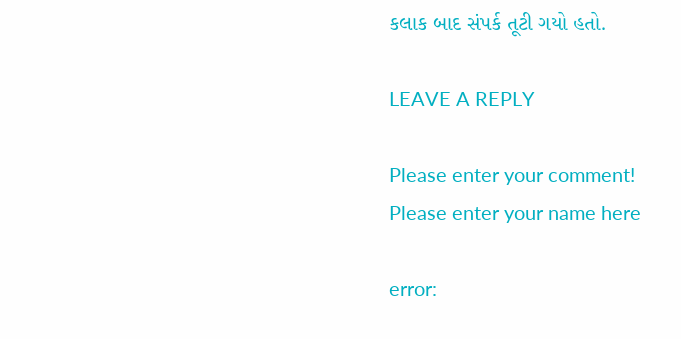કલાક બાદ સંપર્ક તૂટી ગયો હતો.

LEAVE A REPLY

Please enter your comment!
Please enter your name here

error: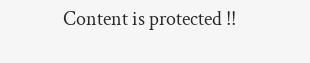Content is protected !!